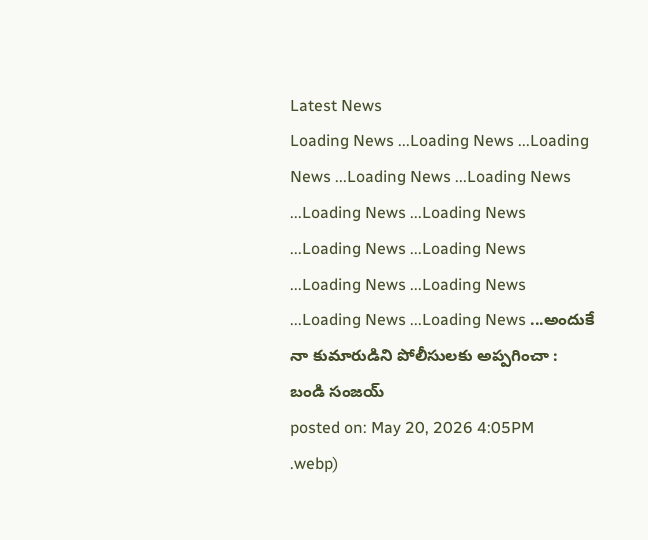Latest News
Loading News ...Loading News ...Loading News ...Loading News ...Loading News ...Loading News ...Loading News ...Loading News ...Loading News ...Loading News ...Loading News ...Loading News ...Loading News ...అందుకే నా కుమారుడిని పోలీసులకు అప్పగించా : బండి సంజయ్
posted on: May 20, 2026 4:05PM
.webp)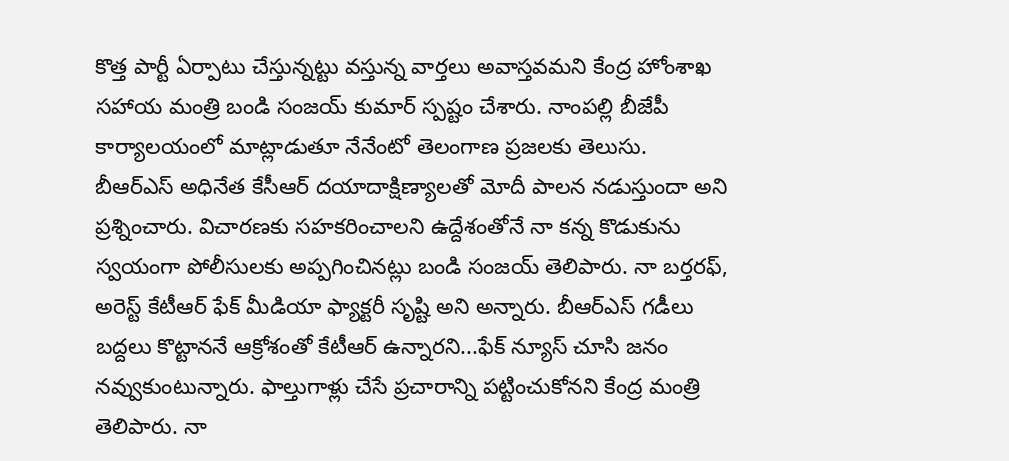కొత్త పార్టీ ఏర్పాటు చేస్తున్నట్టు వస్తున్న వార్తలు అవాస్తవమని కేంద్ర హోంశాఖ సహాయ మంత్రి బండి సంజయ్ కుమార్ స్పష్టం చేశారు. నాంపల్లి బీజేపీ కార్యాలయంలో మాట్లాడుతూ నేనేంటో తెలంగాణ ప్రజలకు తెలుసు. బీఆర్ఎస్ అధినేత కేసీఆర్ దయాదాక్షిణ్యాలతో మోదీ పాలన నడుస్తుందా అని ప్రశ్నించారు. విచారణకు సహకరించాలని ఉద్దేశంతోనే నా కన్న కొడుకును స్వయంగా పోలీసులకు అప్పగించినట్లు బండి సంజయ్ తెలిపారు. నా బర్తరఫ్, అరెస్ట్ కేటీఆర్ ఫేక్ మీడియా ఫ్యాక్టరీ సృష్టి అని అన్నారు. బీఆర్ఎస్ గడీలు బద్దలు కొట్టాననే ఆక్రోశంతో కేటీఆర్ ఉన్నారని...ఫేక్ న్యూస్ చూసి జనం నవ్వుకుంటున్నారు. ఫాల్తుగాళ్లు చేసే ప్రచారాన్ని పట్టించుకోనని కేంద్ర మంత్రి తెలిపారు. నా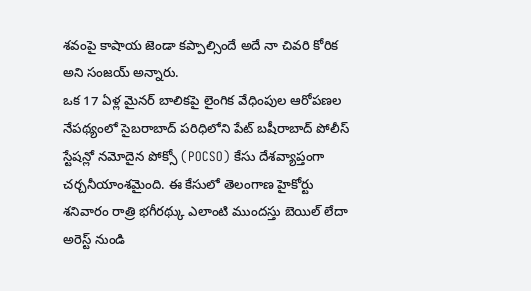శవంపై కాషాయ జెండా కప్పాల్సిందే అదే నా చివరి కోరిక అని సంజయ్ అన్నారు.
ఒక 17 ఏళ్ల మైనర్ బాలికపై లైంగిక వేధింపుల ఆరోపణల నేపథ్యంలో సైబరాబాద్ పరిధిలోని పేట్ బషీరాబాద్ పోలీస్ స్టేషన్లో నమోదైన పోక్సో (POCSO) కేసు దేశవ్యాప్తంగా చర్చనీయాంశమైంది. ఈ కేసులో తెలంగాణ హైకోర్టు శనివారం రాత్రి భగీరథ్కు ఎలాంటి ముందస్తు బెయిల్ లేదా అరెస్ట్ నుండి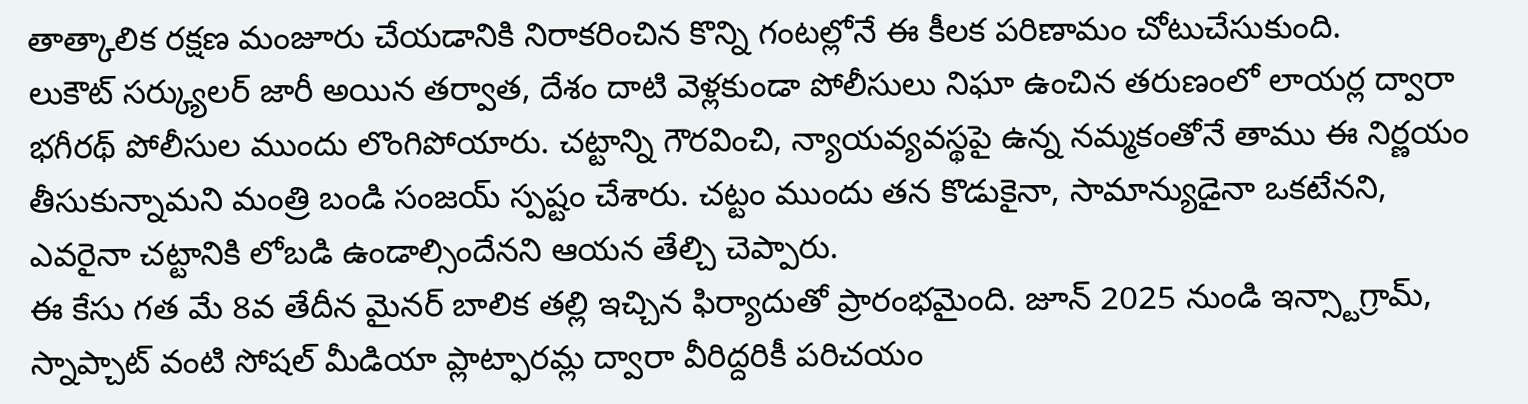తాత్కాలిక రక్షణ మంజూరు చేయడానికి నిరాకరించిన కొన్ని గంటల్లోనే ఈ కీలక పరిణామం చోటుచేసుకుంది.
లుకౌట్ సర్క్యులర్ జారీ అయిన తర్వాత, దేశం దాటి వెళ్లకుండా పోలీసులు నిఘా ఉంచిన తరుణంలో లాయర్ల ద్వారా భగీరథ్ పోలీసుల ముందు లొంగిపోయారు. చట్టాన్ని గౌరవించి, న్యాయవ్యవస్థపై ఉన్న నమ్మకంతోనే తాము ఈ నిర్ణయం తీసుకున్నామని మంత్రి బండి సంజయ్ స్పష్టం చేశారు. చట్టం ముందు తన కొడుకైనా, సామాన్యుడైనా ఒకటేనని, ఎవరైనా చట్టానికి లోబడి ఉండాల్సిందేనని ఆయన తేల్చి చెప్పారు.
ఈ కేసు గత మే 8వ తేదీన మైనర్ బాలిక తల్లి ఇచ్చిన ఫిర్యాదుతో ప్రారంభమైంది. జూన్ 2025 నుండి ఇన్స్టాగ్రామ్, స్నాప్చాట్ వంటి సోషల్ మీడియా ప్లాట్ఫారమ్ల ద్వారా వీరిద్దరికీ పరిచయం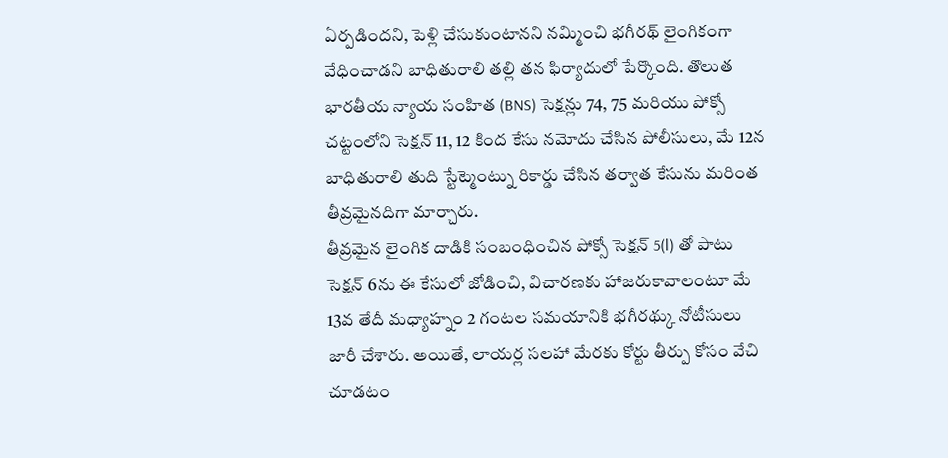ఏర్పడిందని, పెళ్లి చేసుకుంటానని నమ్మించి భగీరథ్ లైంగికంగా వేధించాడని బాధితురాలి తల్లి తన ఫిర్యాదులో పేర్కొంది. తొలుత భారతీయ న్యాయ సంహిత (BNS) సెక్షన్లు 74, 75 మరియు పోక్సో చట్టంలోని సెక్షన్ 11, 12 కింద కేసు నమోదు చేసిన పోలీసులు, మే 12న బాధితురాలి తుది స్టేట్మెంట్ను రికార్డు చేసిన తర్వాత కేసును మరింత తీవ్రమైనదిగా మార్చారు.
తీవ్రమైన లైంగిక దాడికి సంబంధించిన పోక్సో సెక్షన్ 5(l) తో పాటు సెక్షన్ 6ను ఈ కేసులో జోడించి, విచారణకు హాజరుకావాలంటూ మే 13వ తేదీ మధ్యాహ్నం 2 గంటల సమయానికి భగీరథ్కు నోటీసులు జారీ చేశారు. అయితే, లాయర్ల సలహా మేరకు కోర్టు తీర్పు కోసం వేచి చూడటం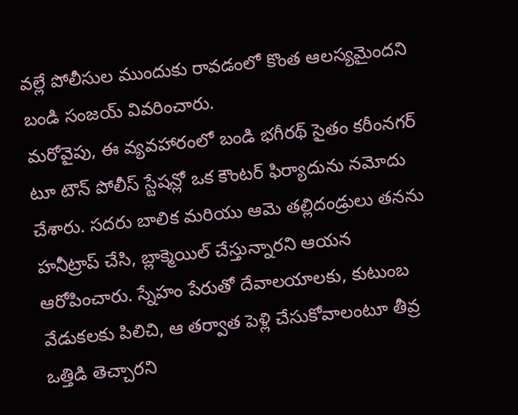వల్లే పోలీసుల ముందుకు రావడంలో కొంత ఆలస్యమైందని బండి సంజయ్ వివరించారు.
మరోవైపు, ఈ వ్యవహారంలో బండి భగీరథ్ సైతం కరీంనగర్ టూ టౌన్ పోలీస్ స్టేషన్లో ఒక కౌంటర్ ఫిర్యాదును నమోదు చేశారు. సదరు బాలిక మరియు ఆమె తల్లిదండ్రులు తనను హనీట్రాప్ చేసి, బ్లాక్మెయిల్ చేస్తున్నారని ఆయన ఆరోపించారు. స్నేహం పేరుతో దేవాలయాలకు, కుటుంబ వేడుకలకు పిలిచి, ఆ తర్వాత పెళ్లి చేసుకోవాలంటూ తీవ్ర ఒత్తిడి తెచ్చారని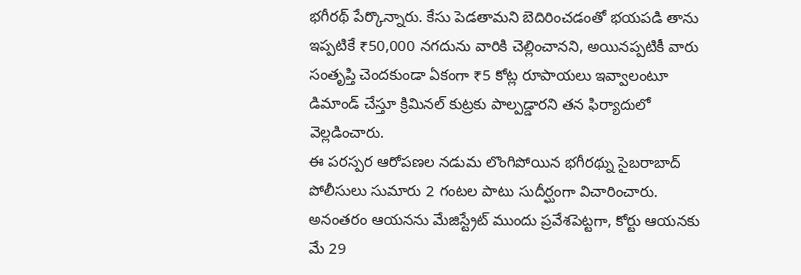భగీరథ్ పేర్కొన్నారు. కేసు పెడతామని బెదిరించడంతో భయపడి తాను ఇప్పటికే ₹50,000 నగదును వారికి చెల్లించానని, అయినప్పటికీ వారు సంతృప్తి చెందకుండా ఏకంగా ₹5 కోట్ల రూపాయలు ఇవ్వాలంటూ డిమాండ్ చేస్తూ క్రిమినల్ కుట్రకు పాల్పడ్డారని తన ఫిర్యాదులో వెల్లడించారు.
ఈ పరస్పర ఆరోపణల నడుమ లొంగిపోయిన భగీరథ్ను సైబరాబాద్ పోలీసులు సుమారు 2 గంటల పాటు సుదీర్ఘంగా విచారించారు. అనంతరం ఆయనను మేజిస్ట్రేట్ ముందు ప్రవేశపెట్టగా, కోర్టు ఆయనకు మే 29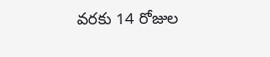వరకు 14 రోజుల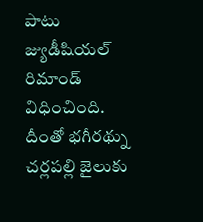పాటు జ్యుడీషియల్ రిమాండ్ విధించింది. దీంతో భగీరథ్ను చర్లపల్లి జైలుకు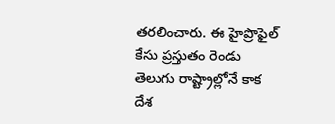తరలించారు. ఈ హైప్రొఫైల్ కేసు ప్రస్తుతం రెండు తెలుగు రాష్ట్రాల్లోనే కాక దేశ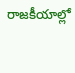రాజకీయాల్లో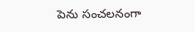పెను సంచలనంగా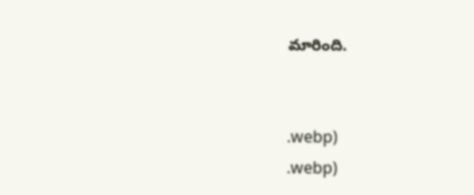మారింది.


.webp)
.webp)